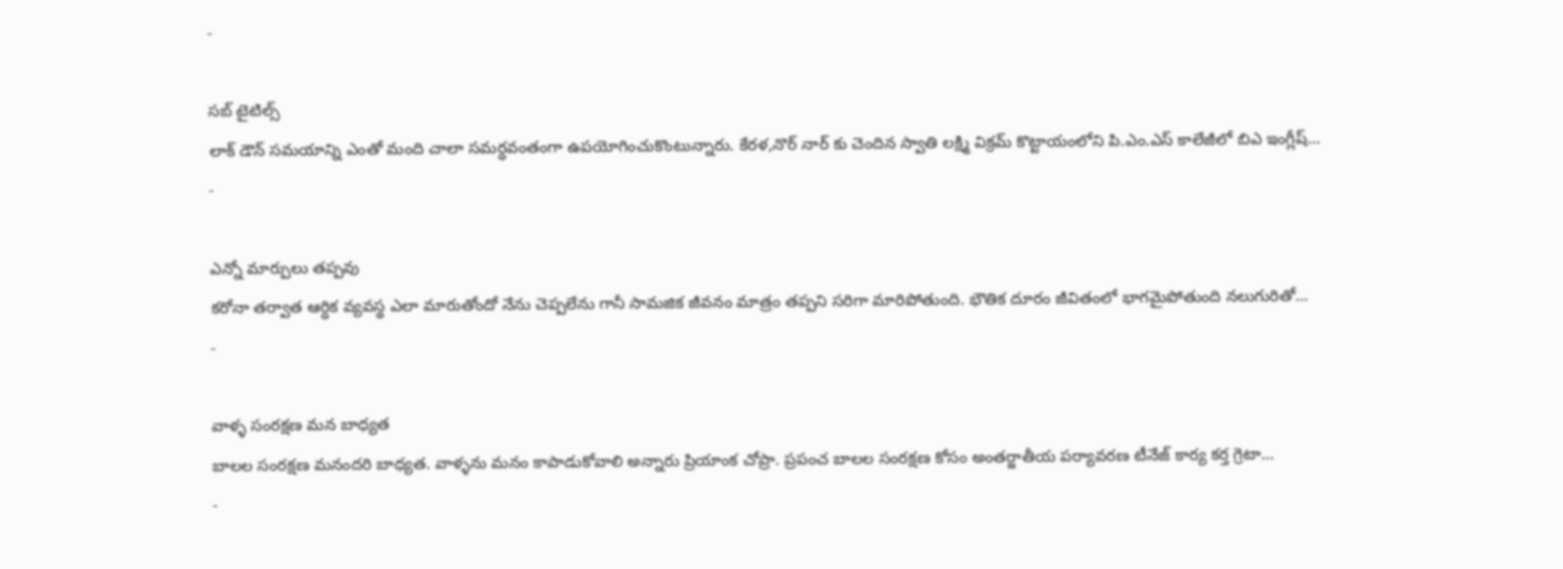-

సబ్ టైటిల్స్
లాక్ డౌన్ సమయాన్ని ఎంతో మంది చాలా సమర్ధవంతంగా ఉపయోగించుకొంటున్నారు. కేరళ,నొర్ నార్ కు చెందిన స్వాతి లక్ష్మి విక్రమ్ కొట్టాయంలోని పి.ఎం.ఎస్ కాలేజీలో బిఎ ఇంగ్లీష్…
-

ఎన్నో మార్పులు తప్పవు
కరోనా తర్వాత ఆర్ధిక వ్యవస్థ ఎలా మారుతోందో నేను చెప్పలేను గానీ సామజిక జీవనం మాత్రం తప్పని సరిగా మారిపోతుంది. భౌతిక దూరం జీవితంలో భాగమైపోతుంది నలుగురితో…
-

వాళ్ళ సంరక్షణ మన బాధ్యత
బాలల సంరక్షణ మనందరి బాధ్యత. వాళ్ళను మనం కాపాడుకోవాలి అన్నారు ప్రియాంక చోప్రా. ప్రపంచ బాలల సంరక్షణ కోసం అంతర్జాతీయ పర్యావరణ టీనేజ్ కార్య కర్త గ్రెటా…
-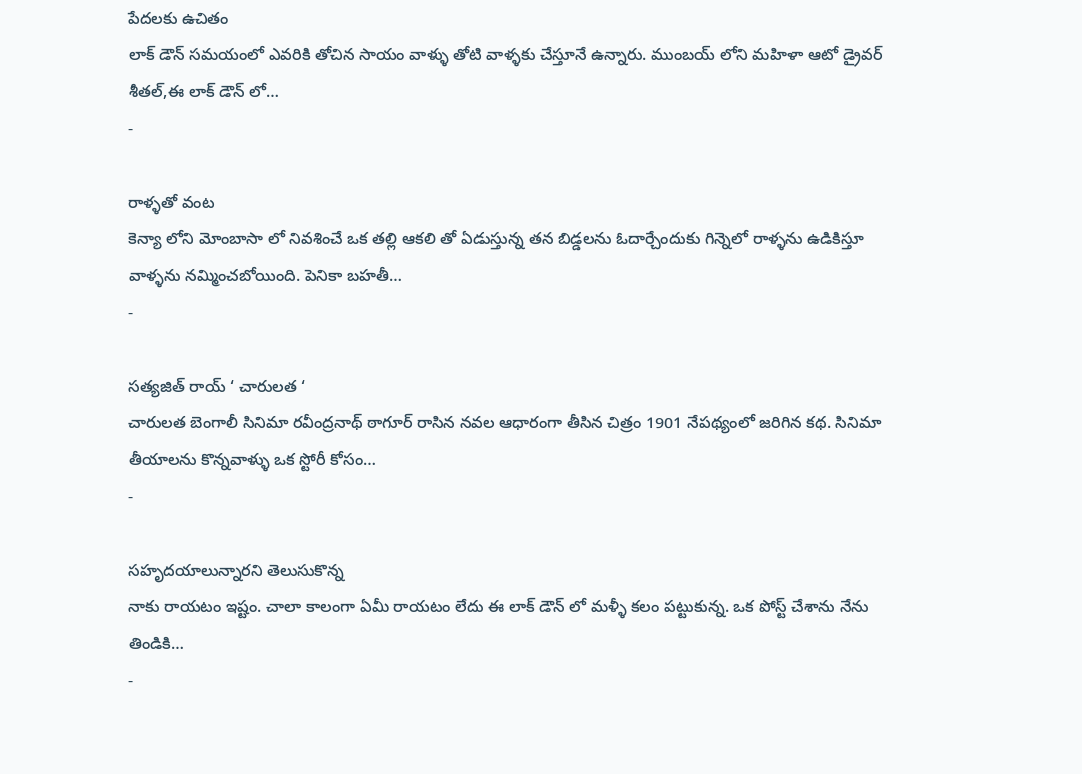పేదలకు ఉచితం
లాక్ డౌన్ సమయంలో ఎవరికి తోచిన సాయం వాళ్ళు తోటి వాళ్ళకు చేస్తూనే ఉన్నారు. ముంబయ్ లోని మహిళా ఆటో డ్రైవర్ శీతల్,ఈ లాక్ డౌన్ లో…
-

రాళ్ళతో వంట
కెన్యా లోని మోంబాసా లో నివశించే ఒక తల్లి ఆకలి తో ఏడుస్తున్న తన బిడ్డలను ఓదార్చేందుకు గిన్నెలో రాళ్ళను ఉడికిస్తూ వాళ్ళను నమ్మించబోయింది. పెనికా బహతీ…
-

సత్యజిత్ రాయ్ ‘ చారులత ‘
చారులత బెంగాలీ సినిమా రవీంద్రనాథ్ ఠాగూర్ రాసిన నవల ఆధారంగా తీసిన చిత్రం 1901 నేపథ్యంలో జరిగిన కథ. సినిమా తీయాలను కొన్నవాళ్ళు ఒక స్టోరీ కోసం…
-

సహృదయాలున్నారని తెలుసుకొన్న
నాకు రాయటం ఇష్టం. చాలా కాలంగా ఏమీ రాయటం లేదు ఈ లాక్ డౌన్ లో మళ్ళీ కలం పట్టుకున్న. ఒక పోస్ట్ చేశాను నేను తిండికి…
-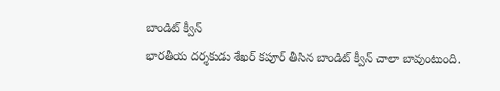బాండిట్ క్వీన్
భారతీయ దర్శకుడు శేఖర్ కపూర్ తీసిన బాండిట్ క్వీన్ చాలా బావుంటుంది.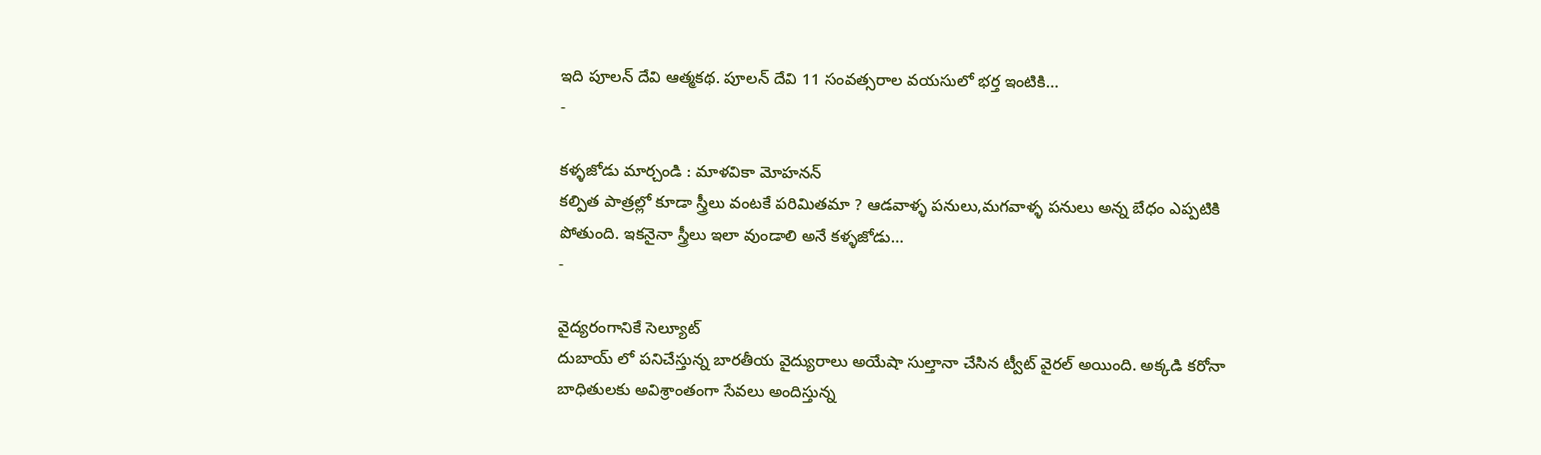ఇది పూలన్ దేవి ఆత్మకథ. పూలన్ దేవి 11 సంవత్సరాల వయసులో భర్త ఇంటికి…
-

కళ్ళజోడు మార్చండి : మాళవికా మోహనన్
కల్పిత పాత్రల్లో కూడా స్త్రీలు వంటకే పరిమితమా ? ఆడవాళ్ళ పనులు,మగవాళ్ళ పనులు అన్న బేధం ఎప్పటికి పోతుంది. ఇకనైనా స్త్రీలు ఇలా వుండాలి అనే కళ్ళజోడు…
-

వైద్యరంగానికే సెల్యూట్
దుబాయ్ లో పనిచేస్తున్న బారతీయ వైద్యురాలు అయేషా సుల్తానా చేసిన ట్వీట్ వైరల్ అయింది. అక్కడి కరోనా బాధితులకు అవిశ్రాంతంగా సేవలు అందిస్తున్న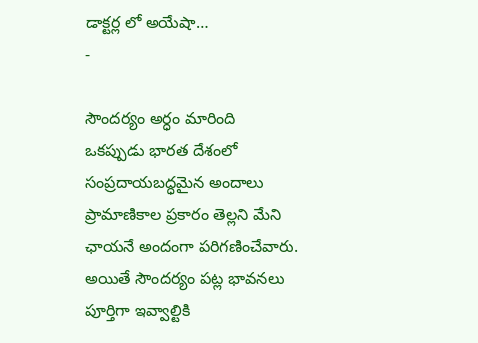డాక్టర్ల లో అయేషా…
-

సౌందర్యం అర్ధం మారింది
ఒకప్పుడు భారత దేశంలో సంప్రదాయబద్ధమైన అందాలు ప్రామాణికాల ప్రకారం తెల్లని మేని ఛాయనే అందంగా పరిగణించేవారు. అయితే సౌందర్యం పట్ల భావనలు పూర్తిగా ఇవ్వాల్టికి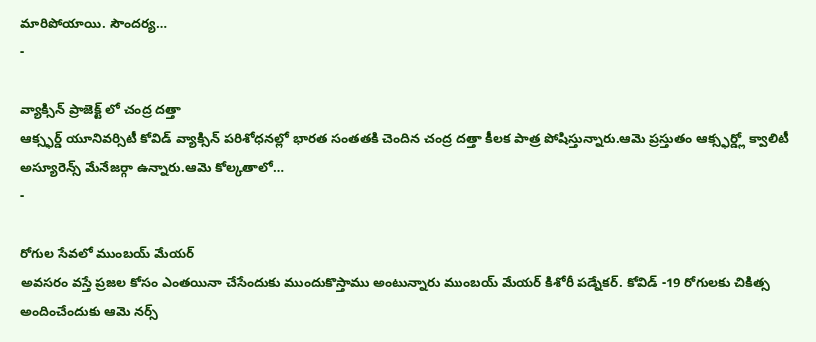మారిపోయాయి. సౌందర్య…
-

వ్యాక్సిన్ ప్రాజెక్ట్ లో చంద్ర దత్తా
ఆక్స్ఫర్డ్ యూనివర్సిటీ కోవిడ్ వ్యాక్సిన్ పరిశోధనల్లో భారత సంతతకి చెందిన చంద్ర దత్తా కీలక పాత్ర పోషిస్తున్నారు.ఆమె ప్రస్తుతం ఆక్స్ఫర్డ్లో క్వాలిటీ అస్యూరెన్స్ మేనేజర్గా ఉన్నారు.ఆమె కోల్కతాలో…
-

రోగుల సేవలో ముంబయ్ మేయర్
అవసరం వస్తే ప్రజల కోసం ఎంతయినా చేసేందుకు ముందుకొస్తాము అంటున్నారు ముంబయ్ మేయర్ కిశోరీ పడ్నేకర్. కోవిడ్ -19 రోగులకు చికిత్స అందించేందుకు ఆమె నర్స్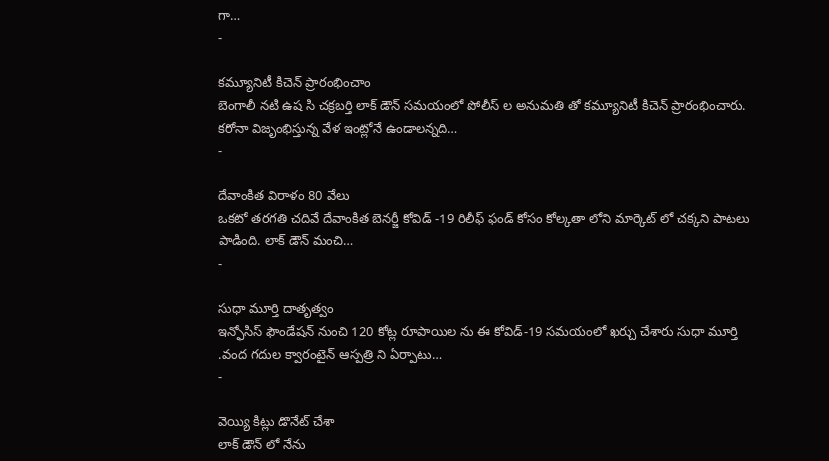గా…
-

కమ్యూనిటీ కిచెన్ ప్రారంభించాం
బెంగాలీ నటి ఉష సి చక్రబర్తి లాక్ డౌన్ సమయంలో పోలీస్ ల అనుమతి తో కమ్యూనిటీ కిచెన్ ప్రారంభించారు. కరోనా విజృంభిస్తున్న వేళ ఇంట్లోనే ఉండాలన్నది…
-

దేవాంకిత విరాళం 80 వేలు
ఒకటో తరగతి చదివే దేవాంకిత బెనర్జీ కోవిడ్ -19 రిలీఫ్ ఫండ్ కోసం కోల్కతా లోని మార్కెట్ లో చక్కని పాటలు పాడింది. లాక్ డౌన్ మంచి…
-

సుధా మూర్తి దాతృత్వం
ఇన్ఫోసిస్ ఫౌండేషన్ నుంచి 120 కోట్ల రూపాయిల ను ఈ కోవిడ్-19 సమయంలో ఖర్చు చేశారు సుధా మూర్తి .వంద గదుల క్వారంటైన్ ఆస్పత్రి ని ఏర్పాటు…
-

వెయ్యి కిట్లు డొనేట్ చేశా
లాక్ డౌన్ లో నేను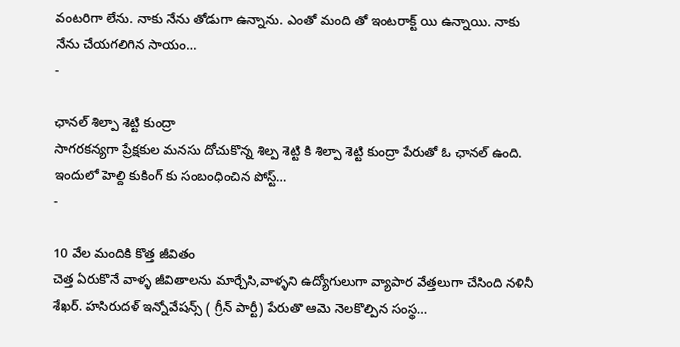వంటరిగా లేను. నాకు నేను తోడుగా ఉన్నాను. ఎంతో మంది తో ఇంటరాక్ట్ యి ఉన్నాయి. నాకు నేను చేయగలిగిన సాయం…
-

ఛానల్ శిల్పా శెట్టి కుంద్రా
సాగరకన్యగా ప్రేక్షకుల మనసు దోచుకొన్న శిల్ప శెట్టి కి శిల్పా శెట్టి కుంద్రా పేరుతో ఓ ఛానల్ ఉంది. ఇందులో హెల్ది కుకింగ్ కు సంబంధించిన పోస్ట్…
-

10 వేల మందికి కొత్త జీవితం
చెత్త ఏరుకొనే వాళ్ళ జీవితాలను మార్చేసి,వాళ్ళని ఉద్యోగులుగా వ్యాపార వేత్తలుగా చేసింది నళినీ శేఖర్. హసిరుదళ్ ఇన్నోవేషన్స్ ( గ్రీన్ పార్టీ) పేరుతొ ఆమె నెలకొల్పిన సంస్థ…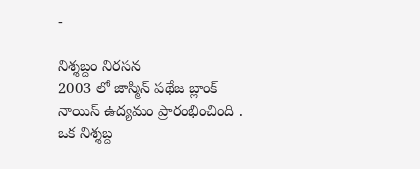-

నిశ్శబ్దం నిరసన
2003 లో జాస్మిన్ పథేజ బ్లాంక్ నాయిస్ ఉద్యమం ప్రారంభించింది . ఒక నిశ్శబ్ద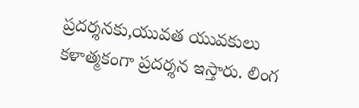ప్రదర్శనకు,యువత యువకులు కళాత్మకంగా ప్రదర్శన ఇస్తారు. లింగ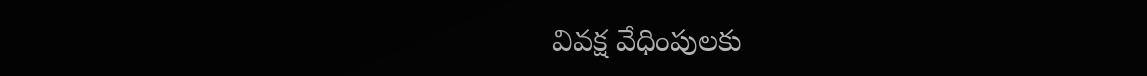వివక్ష వేధింపులకు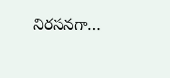నిరసనగా…